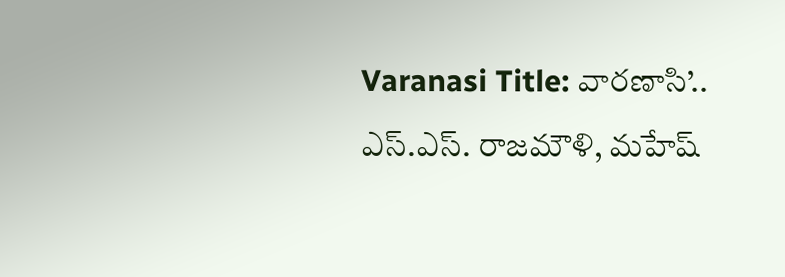Varanasi Title: వారణాసి’.. ఎస్.ఎస్. రాజమౌళి, మహేష్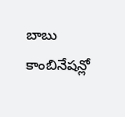బాబు కాంబినేషన్లో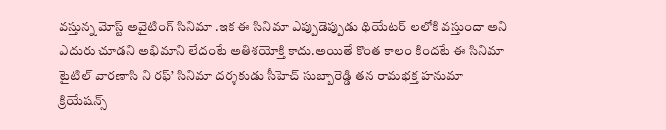వస్తున్న మోస్ట్ అవైటింగ్ సినిమా .ఇక ఈ సినిమా ఎప్పుడెప్పుడు థియేటర్ లలోకి వస్తుందా అని ఎదురు చూడని అభిమాని లేదంటే అతిశయోక్తి కాదు.అయితే కొంత కాలం కిందటే ఈ సినిమా టైటిల్ వారణాసి ని రఫ్’ సినిమా దర్శకుడు సీహెచ్ సుబ్బారెడ్డి తన రామభక్త హనుమా క్రియేషన్స్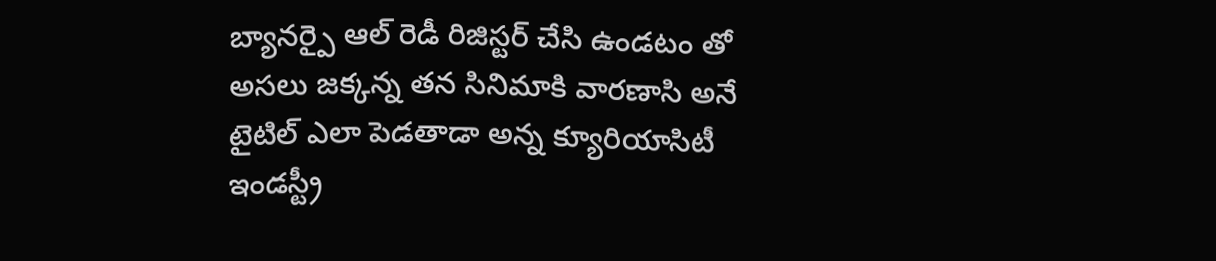బ్యానర్పై ఆల్ రెడీ రిజిస్టర్ చేసి ఉండటం తో అసలు జక్కన్న తన సినిమాకి వారణాసి అనే టైటిల్ ఎలా పెడతాడా అన్న క్యూరియాసిటీ ఇండస్ట్రీ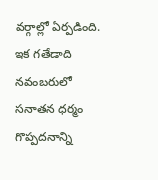వర్గాల్లో ఏర్పడింది.
ఇక గతేడాది నవంబరులో సనాతన ధర్మం గొప్పదనాన్ని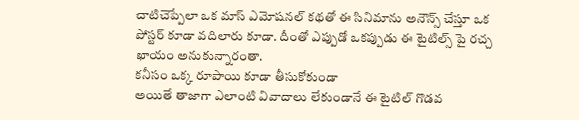చాటిచెప్పేలా ఒక మాస్ ఎమోషనల్ కథతో ఈ సినిమాను అనౌన్స్ చేస్తూ ఒక పోస్టర్ కూడా వదిలారు కూడా. దీంతో ఎప్పుడో ఒకప్పుడు ఈ టైటిల్స్ పై రచ్చ ఖాయం అనుకున్నారంతా.
కనీసం ఒక్క రూపాయి కూడా తీసుకోకుండా
అయితే తాజాగా ఎలాంటి వివాదాలు లేకుండానే ఈ టైటిల్ గొడవ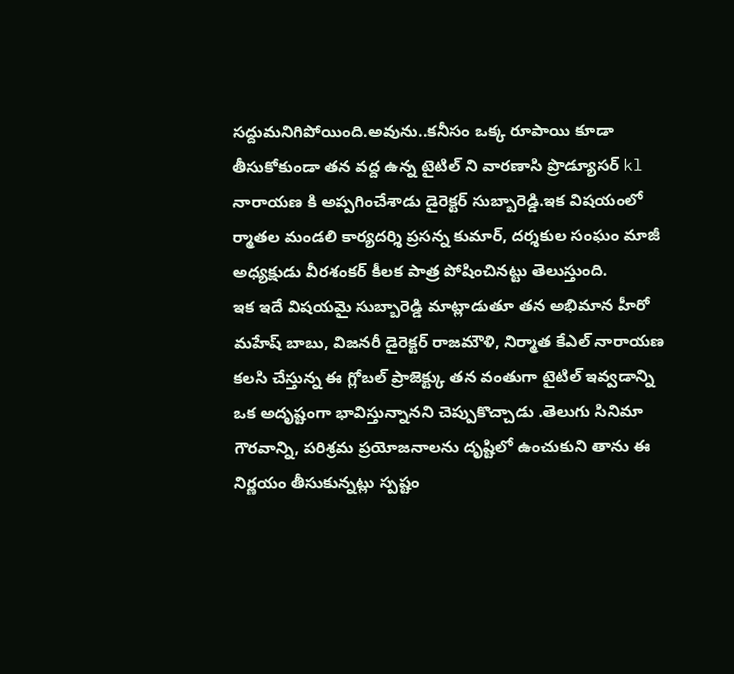సద్దుమనిగిపోయింది.అవును..కనీసం ఒక్క రూపాయి కూడా తీసుకోకుండా తన వద్ద ఉన్న టైటిల్ ని వారణాసి ప్రొడ్యూసర్ kl నారాయణ కి అప్పగించేశాడు డైరెక్టర్ సుబ్బారెడ్డి.ఇక విషయంలో ర్మాతల మండలి కార్యదర్శి ప్రసన్న కుమార్, దర్శకుల సంఘం మాజీ అధ్యక్షుడు వీరశంకర్ కీలక పాత్ర పోషించినట్టు తెలుస్తుంది.
ఇక ఇదే విషయమై సుబ్బారెడ్డి మాట్లాడుతూ తన అభిమాన హీరో మహేష్ బాబు, విజనరీ డైరెక్టర్ రాజమౌళి, నిర్మాత కేఎల్ నారాయణ కలసి చేస్తున్న ఈ గ్లోబల్ ప్రాజెక్ట్కు తన వంతుగా టైటిల్ ఇవ్వడాన్ని ఒక అదృష్టంగా భావిస్తున్నానని చెప్పుకొచ్చాడు .తెలుగు సినిమా గౌరవాన్ని, పరిశ్రమ ప్రయోజనాలను దృష్టిలో ఉంచుకుని తాను ఈ నిర్ణయం తీసుకున్నట్లు స్పష్టం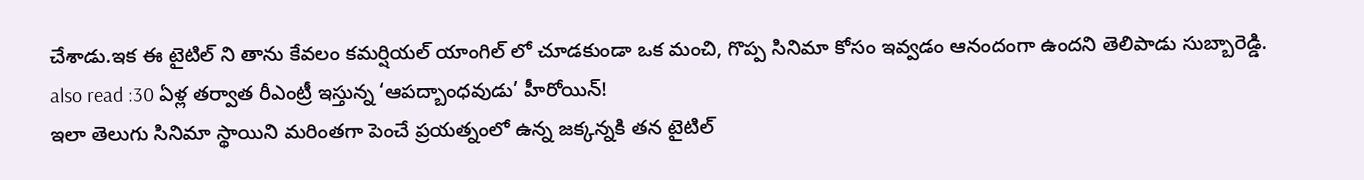చేశాడు.ఇక ఈ టైటిల్ ని తాను కేవలం కమర్షియల్ యాంగిల్ లో చూడకుండా ఒక మంచి, గొప్ప సినిమా కోసం ఇవ్వడం ఆనందంగా ఉందని తెలిపాడు సుబ్బారెడ్డి.
also read :30 ఏళ్ల తర్వాత రీఎంట్రీ ఇస్తున్న ‘ఆపద్బాంధవుడు’ హీరోయిన్!
ఇలా తెలుగు సినిమా స్థాయిని మరింతగా పెంచే ప్రయత్నంలో ఉన్న జక్కన్నకి తన టైటిల్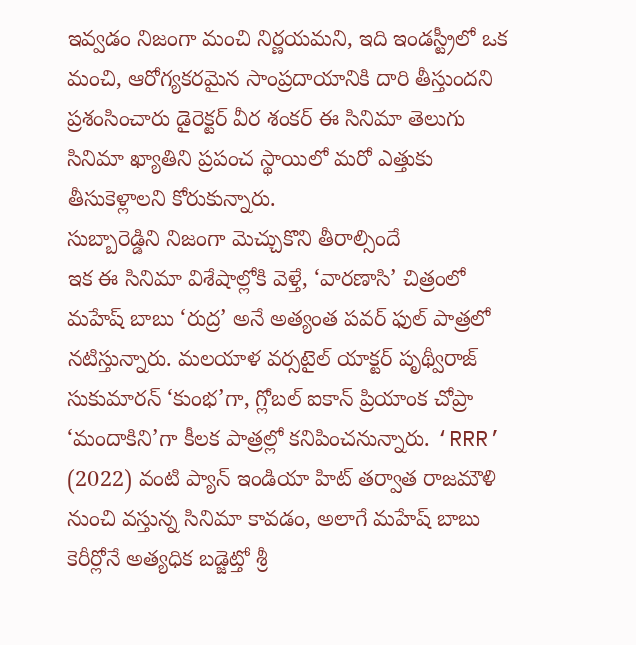ఇవ్వడం నిజంగా మంచి నిర్ణయమని, ఇది ఇండస్ట్రీలో ఒక మంచి, ఆరోగ్యకరమైన సాంప్రదాయానికి దారి తీస్తుందని ప్రశంసించారు డైరెక్టర్ వీర శంకర్ ఈ సినిమా తెలుగు సినిమా ఖ్యాతిని ప్రపంచ స్థాయిలో మరో ఎత్తుకు తీసుకెళ్లాలని కోరుకున్నారు.
సుబ్బారెడ్డిని నిజంగా మెచ్చుకొని తీరాల్సిందే
ఇక ఈ సినిమా విశేషాల్లోకి వెళ్తే, ‘వారణాసి’ చిత్రంలో మహేష్ బాబు ‘రుద్ర’ అనే అత్యంత పవర్ ఫుల్ పాత్రలో నటిస్తున్నారు. మలయాళ వర్సటైల్ యాక్టర్ పృథ్వీరాజ్ సుకుమారన్ ‘కుంభ’గా, గ్లోబల్ ఐకాన్ ప్రియాంక చోప్రా ‘మందాకిని’గా కీలక పాత్రల్లో కనిపించనున్నారు. ‘RRR’ (2022) వంటి ప్యాన్ ఇండియా హిట్ తర్వాత రాజమౌళి నుంచి వస్తున్న సినిమా కావడం, అలాగే మహేష్ బాబు కెరీర్లోనే అత్యధిక బడ్జెట్తో శ్రీ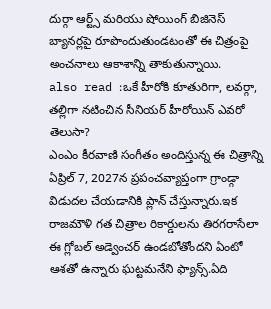దుర్గా ఆర్ట్స్ మరియు షోయింగ్ బిజినెస్ బ్యానర్లపై రూపొందుతుండటంతో ఈ చిత్రంపై అంచనాలు ఆకాశాన్ని తాకుతున్నాయి.
also read :ఒకే హీరోకి కూతురిగా, లవర్గా, తల్లిగా నటించిన సీనియర్ హీరోయిన్ ఎవరో తెలుసా?
ఎంఎం కీరవాణి సంగీతం అందిస్తున్న ఈ చిత్రాన్ని ఏప్రిల్ 7, 2027న ప్రపంచవ్యాప్తంగా గ్రాండ్గా విడుదల చేయడానికి ప్లాన్ చేస్తున్నారు.ఇక రాజమౌళి గత చిత్రాల రికార్డులను తిరగరాసేలా ఈ గ్లోబల్ అడ్వెంచర్ ఉండబోతోందని ఏంటో ఆశతో ఉన్నారు ఘట్టమనేని ఫ్యాన్స్.ఏది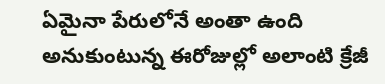ఏమైనా పేరులోనే అంతా ఉంది అనుకుంటున్న ఈరోజుల్లో అలాంటి క్రేజీ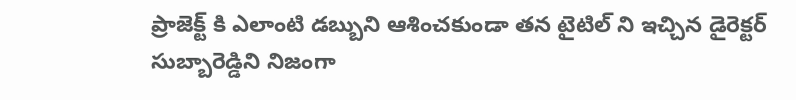ప్రాజెక్ట్ కి ఎలాంటి డబ్బుని ఆశించకుండా తన టైటిల్ ని ఇచ్చిన డైరెక్టర్ సుబ్బారెడ్డిని నిజంగా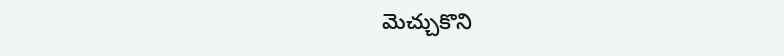మెచ్చుకొని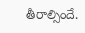తీరాల్సిందే.